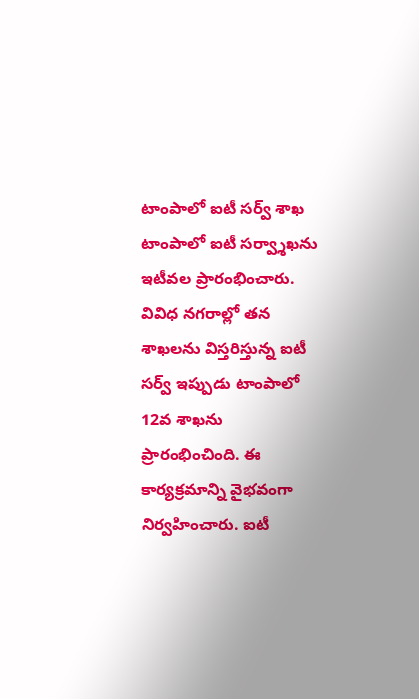టాంపాలో ఐటీ సర్వ్ శాఖ
టాంపాలో ఐటీ సర్వ్శాఖను ఇటీవల ప్రారంభించారు. వివిధ నగరాల్లో తన శాఖలను విస్తరిస్తున్న ఐటీ సర్వ్ ఇప్పుడు టాంపాలో 12వ శాఖను ప్రారంభించింది. ఈ కార్యక్రమాన్ని వైభవంగా నిర్వహించారు. ఐటీ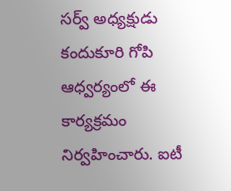సర్వ్ అధ్యక్షుడు కందుకూరి గోపి ఆధ్వర్యంలో ఈ కార్యక్రమం నిర్వహించారు. ఐటీ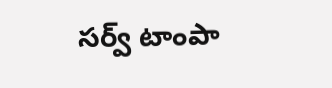సర్వ్ టాంపా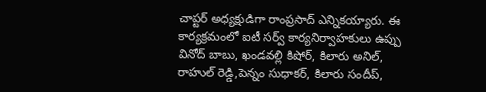చాప్టర్ అధ్యక్షుడిగా రాంప్రసాద్ ఎన్నికయ్యారు. ఈ కార్యక్రమంలో ఐటీ సర్వ్ కార్యనిర్వాహకులు ఉప్పు వినోద్ బాబు, ఖండవల్లి కిషోర్, కిలారు అనిల్, రాహుల్ రెడ్డి,పెన్నం సుధాకర్, కిలారు సందీప్,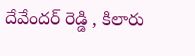దేవేందర్ రెడ్డి , కిలారు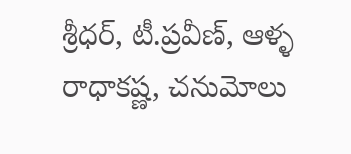శ్రీధర్, టీ.ప్రవీణ్, ఆళ్ళ రాధాకష్ణ, చనుమోలు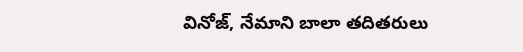వినోజ్, నేమాని బాలా తదితరులు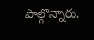పాల్గొన్నారు.